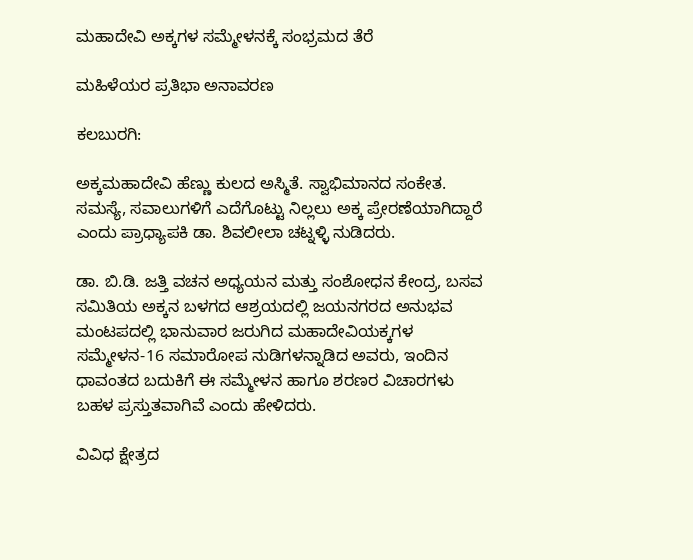ಮಹಾದೇವಿ ಅಕ್ಕಗಳ ಸಮ್ಮೇಳನಕ್ಕೆ ಸಂಭ್ರಮದ ತೆರೆ

ಮಹಿಳೆಯರ ಪ್ರತಿಭಾ ಅನಾವರಣ

ಕಲಬುರಗಿ:

ಅಕ್ಕಮಹಾದೇವಿ ಹೆಣ್ಣು ಕುಲದ ಅಸ್ಮಿತೆ. ಸ್ವಾಭಿಮಾನದ ಸಂಕೇತ. ಸಮಸ್ಯೆ, ಸವಾಲುಗಳಿಗೆ ಎದೆಗೊಟ್ಟು ನಿಲ್ಲಲು ಅಕ್ಕ ಪ್ರೇರಣೆಯಾಗಿದ್ದಾರೆ ಎಂದು ಪ್ರಾಧ್ಯಾಪಕಿ ಡಾ. ಶಿವಲೀಲಾ ಚಟ್ನಳ್ಳಿ ನುಡಿದರು.

ಡಾ. ಬಿ.ಡಿ. ಜತ್ತಿ ವಚನ ಅಧ್ಯಯನ ಮತ್ತು ಸಂಶೋಧನ ಕೇಂದ್ರ, ಬಸವ ಸಮಿತಿಯ ಅಕ್ಕನ ಬಳಗದ ಆಶ್ರಯದಲ್ಲಿ ಜಯನಗರದ ಅನುಭವ ಮಂಟಪದಲ್ಲಿ ಭಾನುವಾರ ಜರುಗಿದ ಮಹಾದೇವಿಯಕ್ಕಗಳ ಸಮ್ಮೇಳನ-16 ಸಮಾರೋಪ ನುಡಿಗಳನ್ನಾಡಿದ ಅವರು, ಇಂದಿನ ಧಾವಂತದ ಬದುಕಿಗೆ ಈ ಸಮ್ಮೇಳನ ಹಾಗೂ ಶರಣರ ವಿಚಾರಗಳು ಬಹಳ ಪ್ರಸ್ತುತವಾಗಿವೆ ಎಂದು ಹೇಳಿದರು.

ವಿವಿಧ ಕ್ಷೇತ್ರದ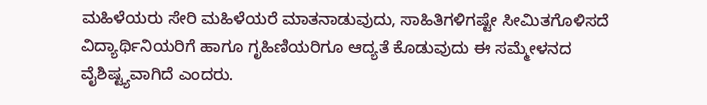ಮಹಿಳೆಯರು ಸೇರಿ ಮಹಿಳೆಯರೆ ಮಾತನಾಡುವುದು, ಸಾಹಿತಿಗಳಿಗಷ್ಟೇ ಸೀಮಿತಗೊಳಿಸದೆ ವಿದ್ಯಾರ್ಥಿನಿಯರಿಗೆ ಹಾಗೂ ಗೃಹಿಣಿಯರಿಗೂ ಆದ್ಯತೆ ಕೊಡುವುದು ಈ ಸಮ್ಮೇಳನದ ವೈಶಿಷ್ಟ್ಯವಾಗಿದೆ ಎಂದರು.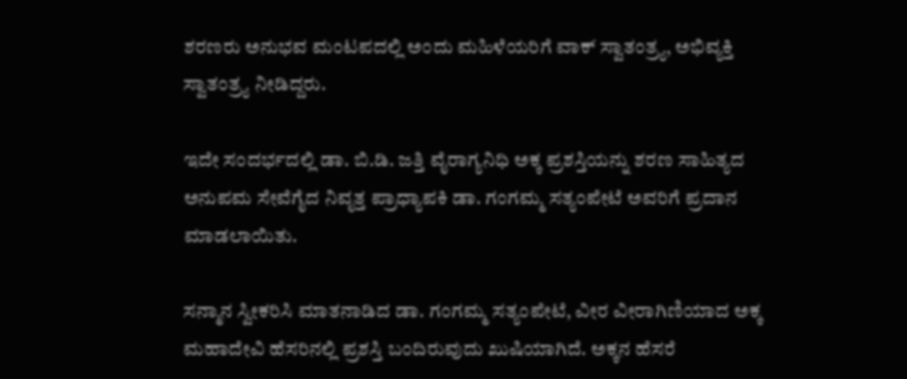ಶರಣರು ಅನುಭವ ಮಂಟಪದಲ್ಲಿ ಅಂದು ಮಹಿಳೆಯರಿಗೆ ವಾಕ್ ಸ್ವಾತಂತ್ರ್ಯ, ಅಭಿವ್ಯಕ್ತಿ ಸ್ವಾತಂತ್ರ್ಯ ನೀಡಿದ್ದರು.

ಇದೇ ಸಂದರ್ಭದಲ್ಲಿ ಡಾ. ಬಿ.ಡಿ. ಜತ್ತಿ ವೈರಾಗ್ಯನಿಧಿ ಅಕ್ಕ ಪ್ರಶಸ್ತಿಯನ್ನು ಶರಣ ಸಾಹಿತ್ಯದ ಅನುಪಮ‌ ಸೇವೆಗೈದ ನಿವೃತ್ತ ಪ್ರಾಧ್ಯಾಪಕಿ ಡಾ. ಗಂಗಮ್ಮ ಸತ್ಯಂಪೇಟೆ ಅವರಿಗೆ ಪ್ರದಾನ ಮಾಡಲಾಯಿತು.

ಸನ್ಮಾನ ಸ್ವೀಕರಿಸಿ ಮಾತನಾಡಿದ ಡಾ. ಗಂಗಮ್ಮ ಸತ್ಯಂಪೇಟೆ, ವೀರ ವೀರಾಗಿಣಿಯಾದ ಅಕ್ಕ ಮಹಾದೇವಿ ಹೆಸರಿನಲ್ಲಿ ಪ್ರಶಸ್ತಿ ಬಂದಿರುವುದು ಖುಷಿಯಾಗಿದೆ. ಅಕ್ಕನ ಹೆಸರೆ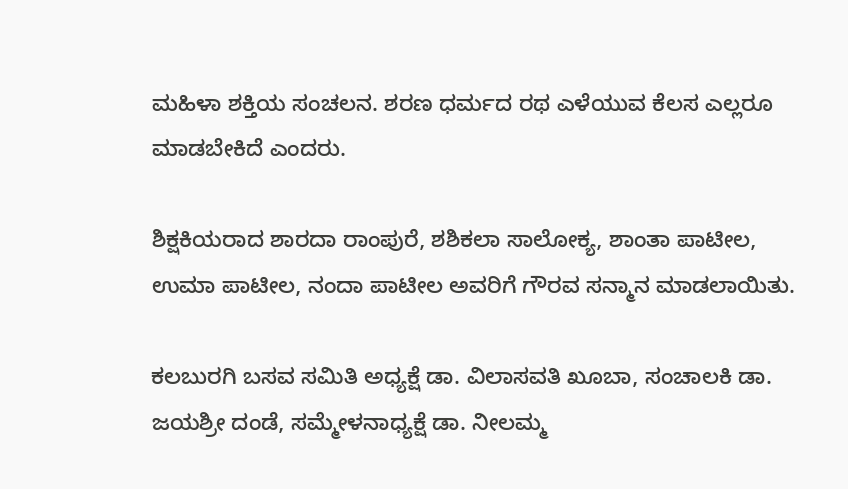ಮಹಿಳಾ ಶಕ್ತಿಯ ಸಂಚಲನ. ಶರಣ ಧರ್ಮದ ರಥ ಎಳೆಯುವ ಕೆಲಸ ಎಲ್ಲರೂ ಮಾಡಬೇಕಿದೆ ಎಂದರು.

ಶಿಕ್ಷಕಿಯರಾದ ಶಾರದಾ ರಾಂಪುರೆ, ಶಶಿಕಲಾ ಸಾಲೋಕ್ಯ, ಶಾಂತಾ ಪಾಟೀಲ, ಉಮಾ ಪಾಟೀಲ, ನಂದಾ ಪಾಟೀಲ ಅವರಿಗೆ ಗೌರವ ಸನ್ಮಾನ ಮಾಡಲಾಯಿತು.

ಕಲಬುರಗಿ ಬಸವ ಸಮಿತಿ ಅಧ್ಯಕ್ಷೆ ಡಾ. ವಿಲಾಸವತಿ ಖೂಬಾ, ಸಂಚಾಲಕಿ ಡಾ. ಜಯಶ್ರೀ ದಂಡೆ, ಸಮ್ಮೇಳನಾಧ್ಯಕ್ಷೆ ಡಾ. ನೀಲಮ್ಮ‌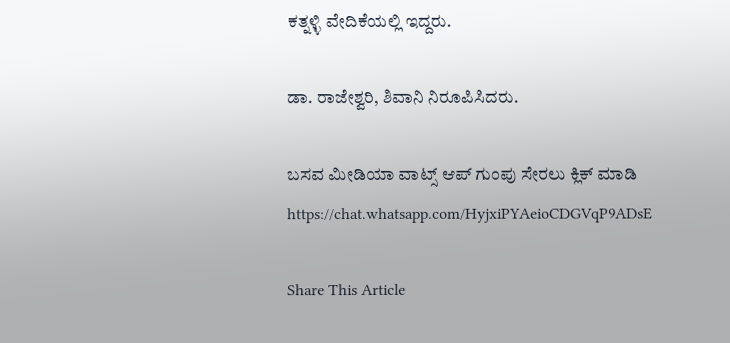ಕತ್ನಳ್ಳಿ ವೇದಿಕೆಯಲ್ಲಿ ಇದ್ದರು.

ಡಾ. ರಾಜೇಶ್ವರಿ, ಶಿವಾನಿ ನಿರೂಪಿಸಿದರು.

ಬಸವ ಮೀಡಿಯಾ ವಾಟ್ಸ್ ಆಪ್ ಗುಂಪು ಸೇರಲು ಕ್ಲಿಕ್ ಮಾಡಿ
https://chat.whatsapp.com/HyjxiPYAeioCDGVqP9ADsE

Share This Article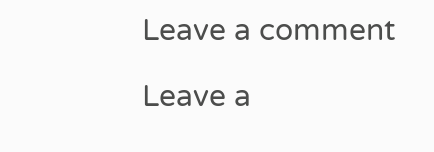Leave a comment

Leave a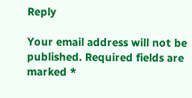Reply

Your email address will not be published. Required fields are marked *